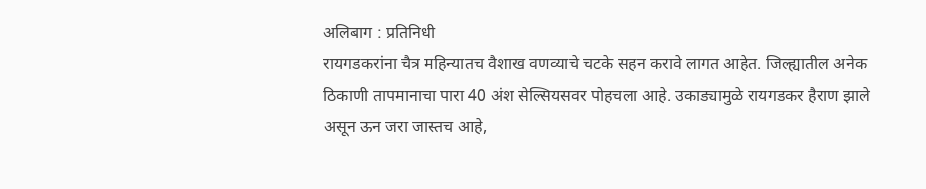अलिबाग : प्रतिनिधी
रायगडकरांना चैत्र महिन्यातच वैशाख वणव्याचे चटके सहन करावे लागत आहेत. जिल्ह्यातील अनेक ठिकाणी तापमानाचा पारा 40 अंश सेल्सियसवर पोहचला आहे. उकाड्यामुळे रायगडकर हैराण झाले असून ऊन जरा जास्तच आहे,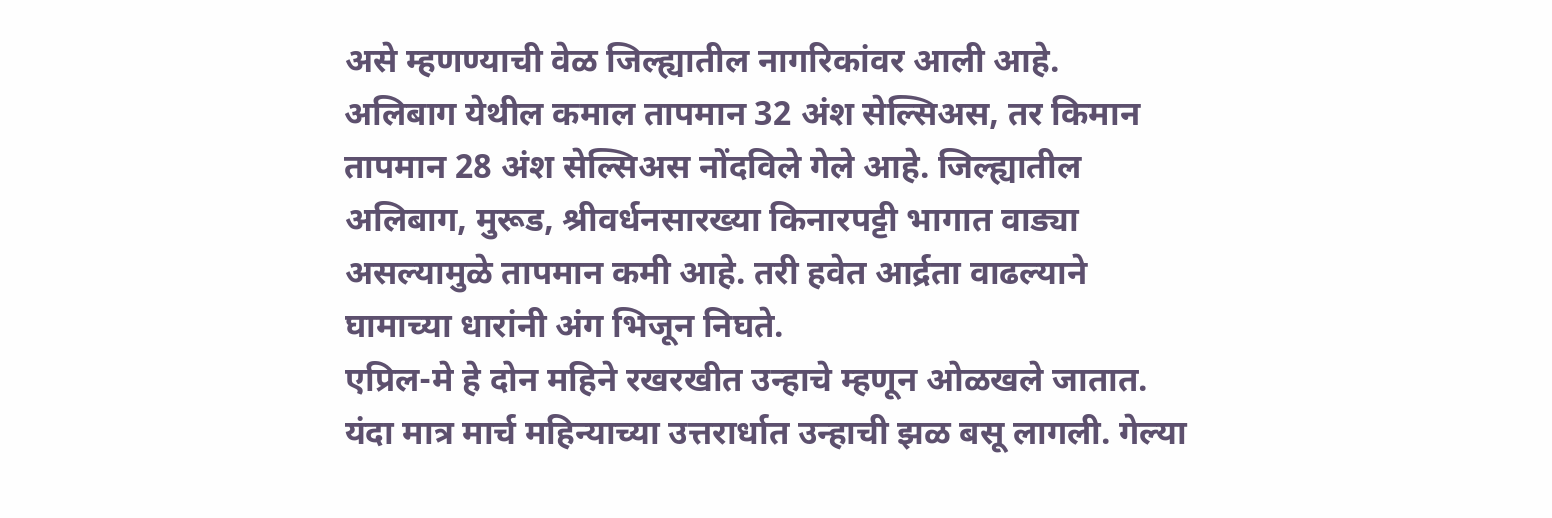असे म्हणण्याची वेळ जिल्ह्यातील नागरिकांवर आली आहे.
अलिबाग येथील कमाल तापमान 32 अंश सेल्सिअस, तर किमान तापमान 28 अंश सेल्सिअस नोंदविले गेले आहे. जिल्ह्यातील अलिबाग, मुरूड, श्रीवर्धनसारख्या किनारपट्टी भागात वाड्या असल्यामुळे तापमान कमी आहे. तरी हवेत आर्द्रता वाढल्याने घामाच्या धारांनी अंग भिजून निघते.
एप्रिल-मे हे दोन महिने रखरखीत उन्हाचे म्हणून ओळखले जातात. यंदा मात्र मार्च महिन्याच्या उत्तरार्धात उन्हाची झळ बसू लागली. गेल्या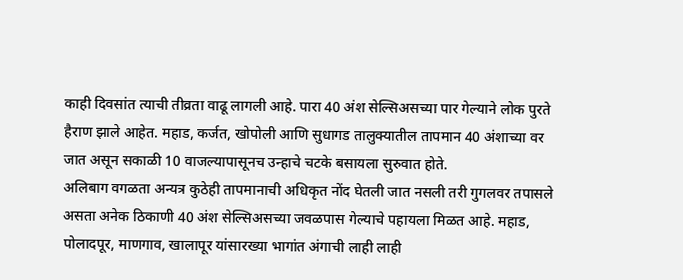काही दिवसांत त्याची तीव्रता वाढू लागली आहे. पारा 40 अंश सेल्सिअसच्या पार गेल्याने लोक पुरते हैराण झाले आहेत. महाड, कर्जत, खोपोली आणि सुधागड तालुक्यातील तापमान 40 अंशाच्या वर जात असून सकाळी 10 वाजल्यापासूनच उन्हाचे चटके बसायला सुरुवात होते.
अलिबाग वगळता अन्यत्र कुठेही तापमानाची अधिकृत नोंद घेतली जात नसली तरी गुगलवर तपासले असता अनेक ठिकाणी 40 अंश सेल्सिअसच्या जवळपास गेल्याचे पहायला मिळत आहे. महाड, पोलादपूर, माणगाव, खालापूर यांसारख्या भागांत अंगाची लाही लाही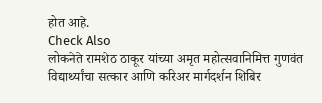होत आहे.
Check Also
लोकनेते रामशेठ ठाकूर यांच्या अमृत महोत्सवानिमित्त गुणवंत विद्यार्थ्यांचा सत्कार आणि करिअर मार्गदर्शन शिबिर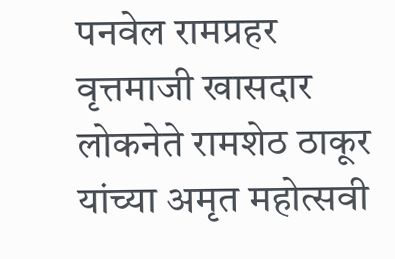पनवेल रामप्रहर वृत्तमाजी खासदार लोकनेते रामशेठ ठाकूर यांच्या अमृत महोत्सवी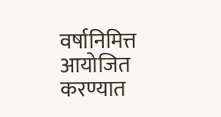वर्षानिमित्त आयोजित करण्यात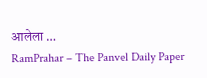आलेला …
RamPrahar – The Panvel Daily Paper